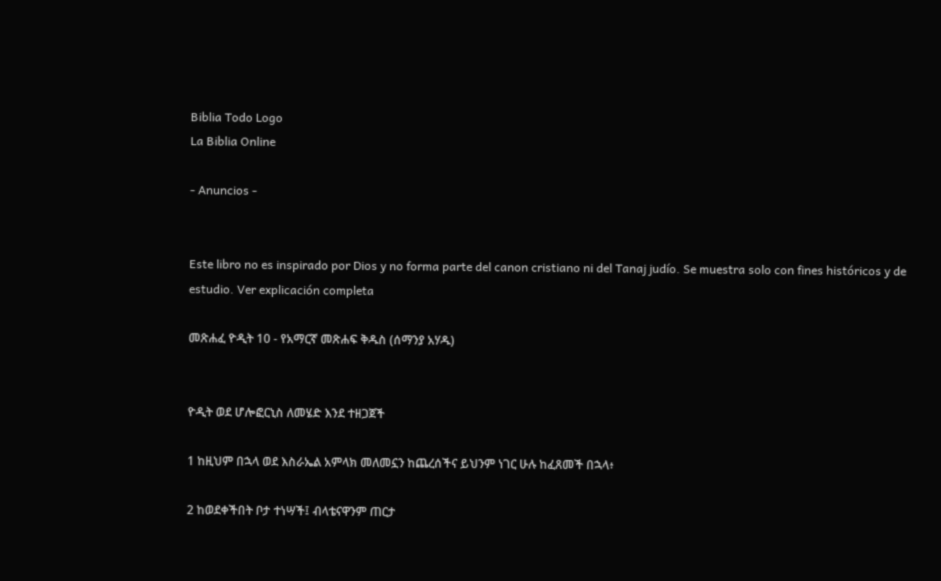Biblia Todo Logo
La Biblia Online

- Anuncios -


Este libro no es inspirado por Dios y no forma parte del canon cristiano ni del Tanaj judío. Se muestra solo con fines históricos y de estudio. Ver explicación completa

መጽሐፈ ዮዲት 10 - የአማርኛ መጽሐፍ ቅዱስ (ሰማንያ አሃዱ)


ዮዲት ወደ ሆሎፎርኒስ ለመሄድ እንደ ተዘጋጀች

1 ከዚህም በኋላ ወደ እስራኤል አምላክ መለመኗን ከጨረሰችና ይህንም ነገር ሁሉ ከፈጸመች በኋላ፥

2 ከወደቀችበት ቦታ ተነሣች፤ ብላቴናዋንም ጠርታ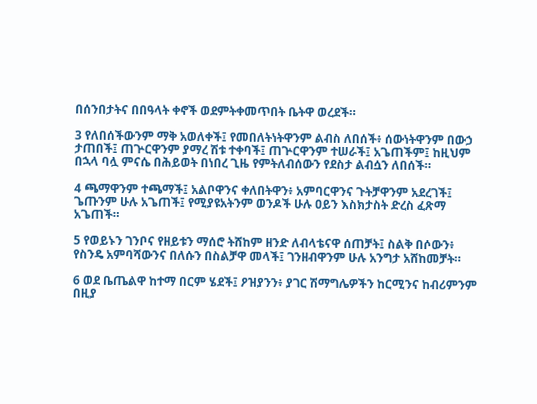በሰንበታትና በበዓላት ቀኖች ወደምትቀመጥበት ቤትዋ ወረደች።

3 የለበሰችውንም ማቅ አወለቀች፤ የመበለትነትዋንም ልብስ ለበሰች፥ ሰውነትዋንም በውኃ ታጠበች፤ ጠጕርዋንም ያማረ ሽቱ ተቀባች፤ ጠጕርዋንም ተሠራች፤ አጌጠችም፤ ከዚህም በኋላ ባሏ ምናሴ በሕይወት በነበረ ጊዜ የምትለብሰውን የደስታ ልብሷን ለበሰች።

4 ጫማዋንም ተጫማች፤ አልቦዋንና ቀለበትዋን፥ አምባርዋንና ጉትቻዋንም አደረገች፤ ጌጡንም ሁሉ አጌጠች፤ የሚያዩአትንም ወንዶች ሁሉ ዐይን እስክታስት ድረስ ፈጽማ አጌጠች።

5 የወይኑን ገንቦና የዘይቱን ማሰሮ ትሸከም ዘንድ ለብላቴናዋ ሰጠቻት፤ ስልቅ በሶውን፥ የስንዴ አምባሻውንና በለሱን በስልቻዋ መላች፤ ገንዘብዋንም ሁሉ አንግታ አሸከመቻት።

6 ወደ ቤጤልዋ ከተማ በርም ሄደች፤ ዖዝያንን፥ ያገር ሽማግሌዎችን ከርሚንና ከብሪምንም በዚያ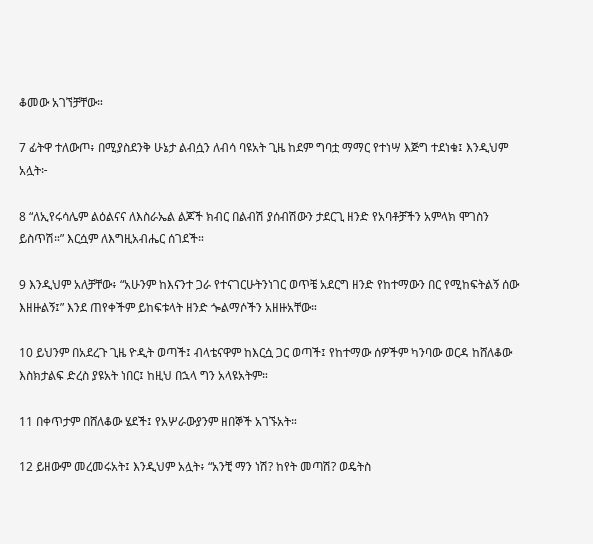ቆመው አገኘቻቸው።

7 ፊትዋ ተለውጦ፥ በሚያስደንቅ ሁኔታ ልብሷን ለብሳ ባዩአት ጊዜ ከደም ግባቷ ማማር የተነሣ እጅግ ተደነቁ፤ እንዲህም አሏት፦

8 “ለኢየሩሳሌም ልዕልናና ለእስራኤል ልጆች ክብር በልብሽ ያሰብሽውን ታደርጊ ዘንድ የአባቶቻችን አምላክ ሞገስን ይስጥሽ።” እርሷም ለእግዚአብሔር ሰገደች።

9 እንዲህም አለቻቸው፥ “አሁንም ከእናንተ ጋራ የተናገርሁትንነገር ወጥቼ አደርግ ዘንድ የከተማውን በር የሚከፍትልኝ ሰው እዘዙልኝ፤” እንደ ጠየቀችም ይከፍቱላት ዘንድ ጐልማሶችን አዘዙአቸው።

10 ይህንም በአደረጉ ጊዜ ዮዲት ወጣች፤ ብላቴናዋም ከእርሷ ጋር ወጣች፤ የከተማው ሰዎችም ካንባው ወርዳ ከሸለቆው እስክታልፍ ድረስ ያዩአት ነበር፤ ከዚህ በኋላ ግን አላዩአትም።

11 በቀጥታም በሸለቆው ሄደች፤ የአሦራውያንም ዘበኞች አገኙአት።

12 ይዘውም መረመሩአት፤ እንዲህም አሏት፥ “አንቺ ማን ነሽ? ከየት መጣሽ? ወዴትስ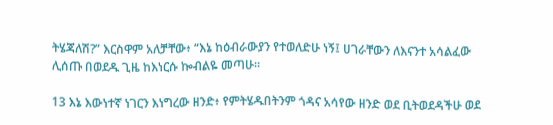ትሄጃለሽ?” እርስዋም አለቻቸው፥ “እኔ ከዕብራውያን የተወለድሁ ነኝ፤ ሀገራቸውን ለእናንተ አሳልፈው ሊሰጡ በወደዱ ጊዜ ከእነርሱ ኰብልዬ መጣሁ።

13 እኔ እውነተኛ ነገርን እነግረው ዘንድ፥ የምትሄዱበትንም ጎዳና አሳየው ዘንድ ወደ ቢትወደዳችሁ ወደ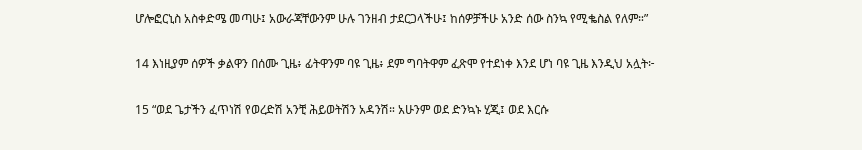ሆሎፎርኒስ አስቀድሜ መጣሁ፤ አውራጃቸውንም ሁሉ ገንዘብ ታደርጋላችሁ፤ ከሰዎቻችሁ አንድ ሰው ስንኳ የሚቈስል የለም።”

14 እነዚያም ሰዎች ቃልዋን በሰሙ ጊዜ፥ ፊትዋንም ባዩ ጊዜ፥ ደም ግባትዋም ፈጽሞ የተደነቀ እንደ ሆነ ባዩ ጊዜ እንዲህ አሏት፦

15 “ወደ ጌታችን ፈጥነሽ የወረድሽ አንቺ ሕይወትሽን አዳንሽ። አሁንም ወደ ድንኳኑ ሂጂ፤ ወደ እርሱ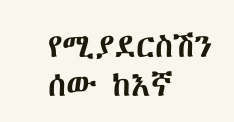የሚያደርስሽን ሰው ከእኛ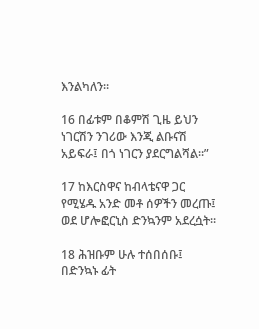እንልካለን።

16 በፊቱም በቆምሽ ጊዜ ይህን ነገርሽን ንገሪው እንጂ ልቡናሽ አይፍራ፤ በጎ ነገርን ያደርግልሻል።”

17 ከእርስዋና ከብላቴናዋ ጋር የሚሄዱ አንድ መቶ ሰዎችን መረጡ፤ ወደ ሆሎፎርኒስ ድንኳንም አደረሷት።

18 ሕዝቡም ሁሉ ተሰበሰቡ፤ በድንኳኑ ፊት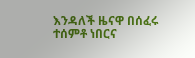እንዳለች ዜናዋ በሰፈሩ ተሰምቶ ነበርና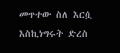መጥተው ስለ እርሷ እስኪነግሩት ድረስ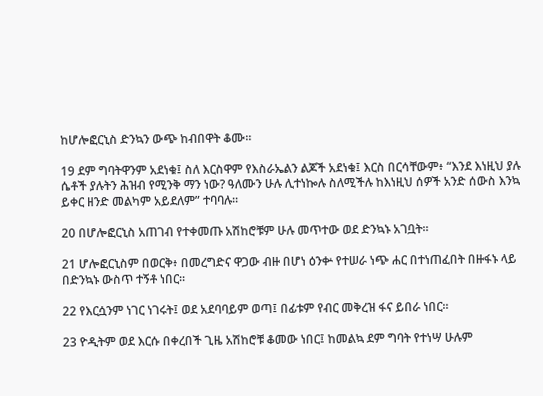ከሆሎፎርኒስ ድንኳን ውጭ ከብበዋት ቆሙ።

19 ደም ግባትዋንም አደነቁ፤ ስለ እርስዋም የእስራኤልን ልጆች አደነቁ፤ እርስ በርሳቸውም፥ “እንደ እነዚህ ያሉ ሴቶች ያሉትን ሕዝብ የሚንቅ ማን ነው? ዓለሙን ሁሉ ሊተነኰሉ ስለሚችሉ ከእነዚህ ሰዎች አንድ ሰውስ እንኳ ይቀር ዘንድ መልካም አይደለም” ተባባሉ።

20 በሆሎፎርኒስ አጠገብ የተቀመጡ አሽከሮቹም ሁሉ መጥተው ወደ ድንኳኑ አገቧት።

21 ሆሎፎርኒስም በወርቅ፥ በመረግድና ዋጋው ብዙ በሆነ ዕንቍ የተሠራ ነጭ ሐር በተነጠፈበት በዙፋኑ ላይ በድንኳኑ ውስጥ ተኝቶ ነበር።

22 የእርሷንም ነገር ነገሩት፤ ወደ አደባባይም ወጣ፤ በፊቱም የብር መቅረዝ ፋና ይበራ ነበር።

23 ዮዲትም ወደ እርሱ በቀረበች ጊዜ አሽከሮቹ ቆመው ነበር፤ ከመልኳ ደም ግባት የተነሣ ሁሉም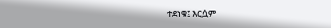ተደነቁ፤ እርሷም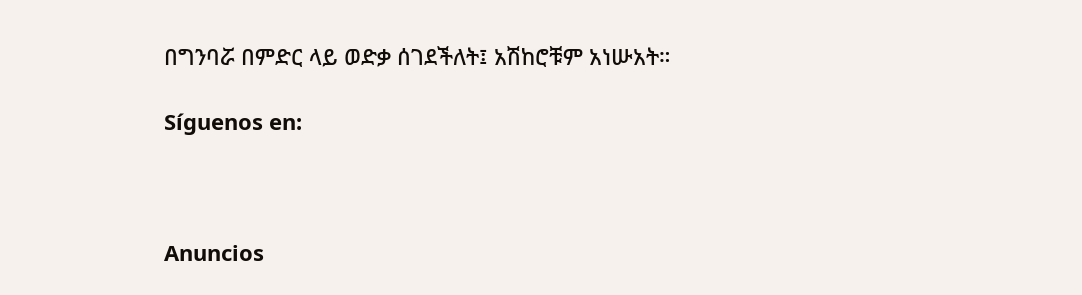በግንባሯ በምድር ላይ ወድቃ ሰገደችለት፤ አሽከሮቹም አነሡአት።

Síguenos en:



Anuncios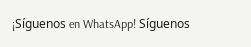¡Síguenos en WhatsApp! Síguenos